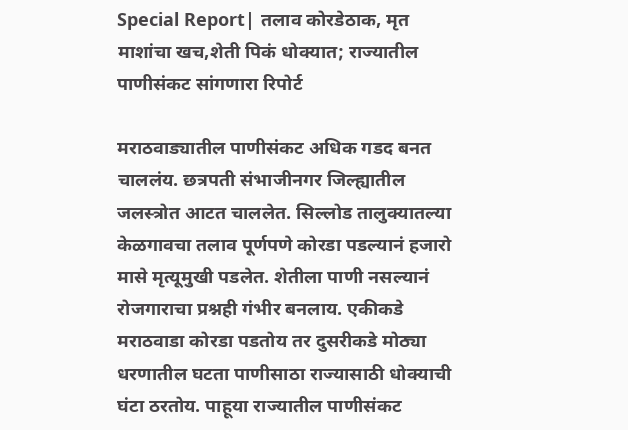Special Report| तलाव कोरडेठाक, मृत माशांचा खच,शेती पिकं धोक्यात; राज्यातील पाणीसंकट सांगणारा रिपोर्ट

मराठवाड्यातील पाणीसंकट अधिक गडद बनत चाललंय. छत्रपती संभाजीनगर जिल्ह्यातील जलस्त्रोत आटत चाललेत. सिल्लोड तालुक्यातल्या केळगावचा तलाव पूर्णपणे कोरडा पडल्यानं हजारो मासे मृत्यूमुखी पडलेत. शेतीला पाणी नसल्यानं रोजगाराचा प्रश्नही गंभीर बनलाय. एकीकडे मराठवाडा कोरडा पडतोय तर दुसरीकडे मोठ्या धरणातील घटता पाणीसाठा राज्यासाठी धोक्याची घंटा ठरतोय. पाहूया राज्यातील पाणीसंकट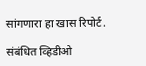सांगणारा हा खास रिपोर्ट.

संबंधित व्हिडीओ